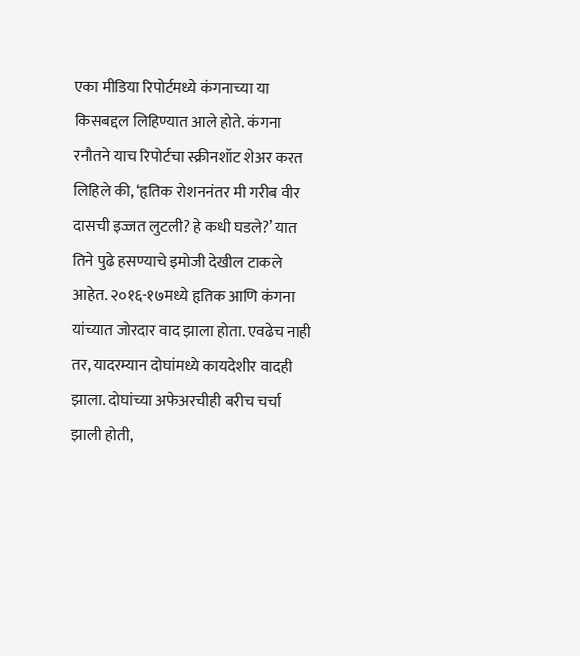एका मीडिया रिपोर्टमध्ये कंगनाच्या या किसबद्दल लिहिण्यात आले होते. कंगना रनौतने याच रिपोर्टचा स्क्रीनशॉट शेअर करत लिहिले की, ‘हृतिक रोशननंतर मी गरीब वीर दासची इज्जत लुटली? हे कधी घडले?’ यात तिने पुढे हसण्याचे इमोजी देखील टाकले आहेत. २०१६-१७मध्ये हृतिक आणि कंगना यांच्यात जोरदार वाद झाला होता. एवढेच नाही तर, यादरम्यान दोघांमध्ये कायदेशीर वादही झाला. दोघांच्या अफेअरचीही बरीच चर्चा झाली होती,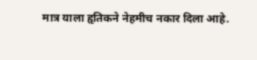मात्र याला हृतिकने नेहमीच नकार दिला आहे.